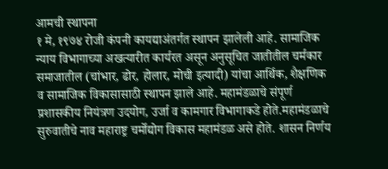आमची स्थापना
१ मे, १९७४ रोजी कंपनी कायद्याअंतर्गत स्थापन झालेली आहे. सामाजिक न्याय विभागाच्या अखत्यारीत कार्यरत असून अनुसूचित जातीतील चर्मकार समाजातील (चांभार, ढोर, होलार, मोची इत्यादी) यांचा आर्थिक, शैक्षणिक व सामाजिक विकासासाठी स्थापन झाले आहे. महामंडळाचे संपूर्ण प्रशासकीय नियंत्रण उदयोग, उर्जा व कामगार विभागाकडे होते.महामंडळाचे सुरुवातीचे नाव महाराष्ट्र चर्मोद्योग विकास महामंडळ असे होते. शासन निर्णय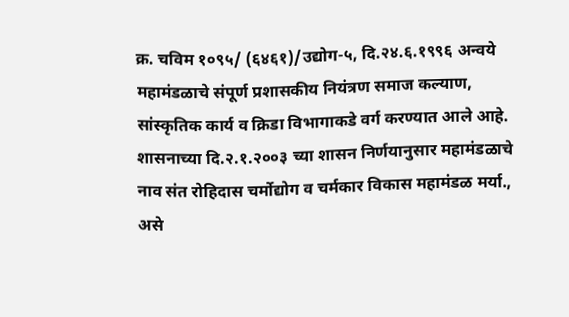क्र. चविम १०९५/ (६४६१)/उद्योग-५, दि.२४.६.१९९६ अन्वये महामंडळाचे संपूर्ण प्रशासकीय नियंत्रण समाज कल्याण, सांस्कृतिक कार्य व क्रिडा विभागाकडे वर्ग करण्यात आले आहे. शासनाच्या दि.२.१.२००३ च्या शासन निर्णयानुसार महामंडळाचे नाव संत रोहिदास चर्मोद्योग व चर्मकार विकास महामंडळ मर्या., असे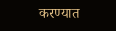करण्यात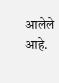आलेले आहे.